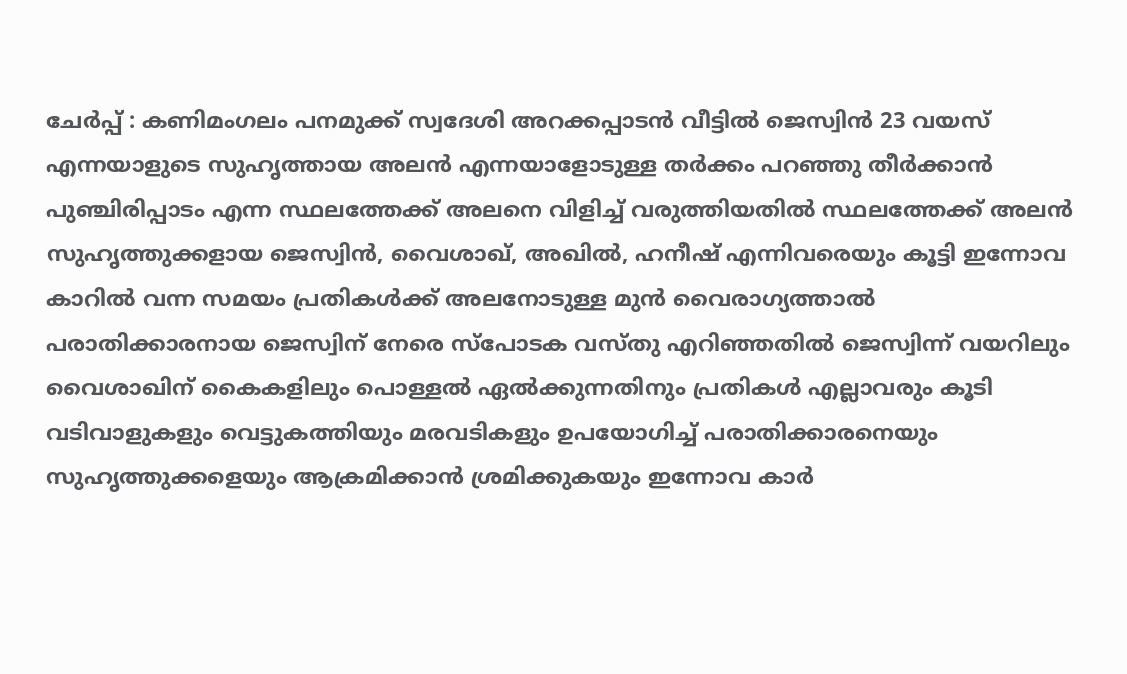ചേർപ്പ് : കണിമംഗലം പനമുക്ക് സ്വദേശി അറക്കപ്പാടൻ വീട്ടിൽ ജെസ്വിൻ 23 വയസ് എന്നയാളുടെ സുഹൃത്തായ അലൻ എന്നയാളോടുള്ള തർക്കം പറഞ്ഞു തീർക്കാൻ പുഞ്ചിരിപ്പാടം എന്ന സ്ഥലത്തേക്ക് അലനെ വിളിച്ച് വരുത്തിയതിൽ സ്ഥലത്തേക്ക് അലൻ സുഹൃത്തുക്കളായ ജെസ്വിൻ, വൈശാഖ്, അഖിൽ, ഹനീഷ് എന്നിവരെയും കൂട്ടി ഇന്നോവ കാറിൽ വന്ന സമയം പ്രതികൾക്ക് അലനോടുള്ള മുൻ വൈരാഗ്യത്താൽ
പരാതിക്കാരനായ ജെസ്വിന് നേരെ സ്പോടക വസ്തു എറിഞ്ഞതിൽ ജെസ്വിന്ന് വയറിലും വൈശാഖിന് കൈകളിലും പൊള്ളൽ ഏൽക്കുന്നതിനും പ്രതികൾ എല്ലാവരും കൂടി വടിവാളുകളും വെട്ടുകത്തിയും മരവടികളും ഉപയോഗിച്ച് പരാതിക്കാരനെയും സുഹൃത്തുക്കളെയും ആക്രമിക്കാൻ ശ്രമിക്കുകയും ഇന്നോവ കാർ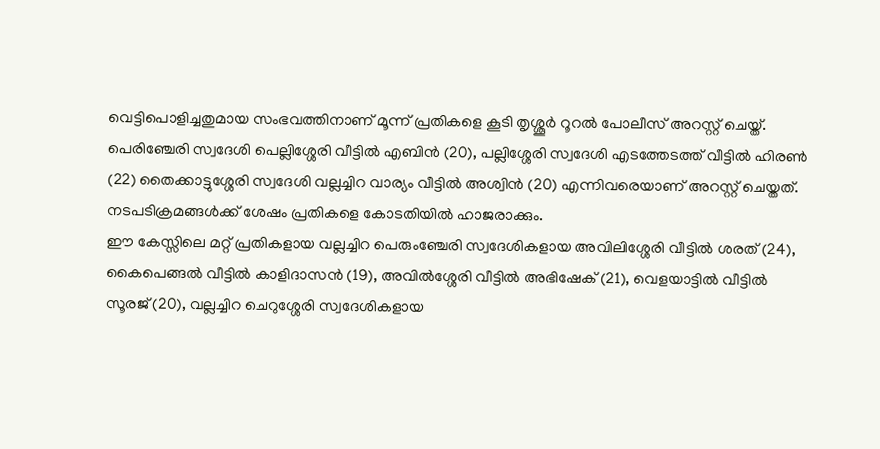വെട്ടിപൊളിച്ചതുമായ സംഭവത്തിനാണ് മൂന്ന് പ്രതികളെ കൂടി തൃശ്ശൂർ റൂറൽ പോലീസ് അറസ്റ്റ് ചെയ്ത്.
പെരിഞ്ചേരി സ്വദേശി പെല്ലിശ്ശേരി വീട്ടിൽ എബിൻ (20), പല്ലിശ്ശേരി സ്വദേശി എടത്തേടത്ത് വീട്ടിൽ ഹിരൺ (22) തൈക്കാട്ടുശ്ശേരി സ്വദേശി വല്ലച്ചിറ വാര്യം വീട്ടിൽ അശ്വിൻ (20) എന്നിവരെയാണ് അറസ്റ്റ് ചെയ്തത്. നടപടിക്രമങ്ങൾക്ക് ശേഷം പ്രതികളെ കോടതിയിൽ ഹാജരാക്കും.
ഈ കേസ്സിലെ മറ്റ് പ്രതികളായ വല്ലച്ചിറ പെരുംഞ്ചേരി സ്വദേശികളായ അവിലിശ്ശേരി വീട്ടിൽ ശരത് (24), കൈപെങ്ങൽ വീട്ടിൽ കാളിദാസൻ (19), അവിൽശ്ശേരി വീട്ടിൽ അഭിഷേക് (21), വെളയാട്ടിൽ വീട്ടിൽ സൂരജ് (20), വല്ലച്ചിറ ചെറുശ്ശേരി സ്വദേശികളായ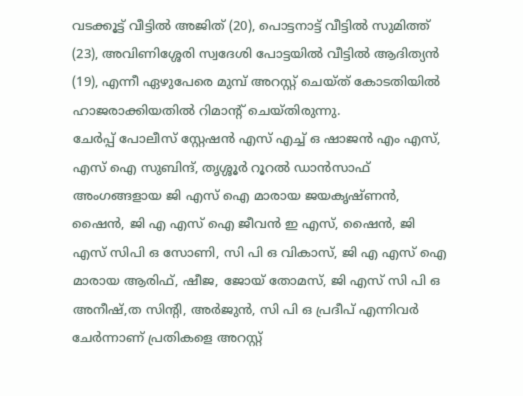വടക്കൂട്ട് വീട്ടിൽ അജിത് (20), പൊട്ടനാട്ട് വീട്ടിൽ സുമിത്ത് (23), അവിണിശ്ശേരി സ്വദേശി പോട്ടയിൽ വീട്ടിൽ ആദിത്യൻ (19), എന്നീ ഏഴുപേരെ മുമ്പ് അറസ്റ്റ് ചെയ്ത് കോടതിയിൽ ഹാജരാക്കിയതിൽ റിമാന്റ് ചെയ്തിരുന്നു.
ചേർപ്പ് പോലീസ് സ്റ്റേഷൻ എസ് എച്ച് ഒ ഷാജൻ എം എസ്, എസ് ഐ സുബിന്ദ്, തൃശ്ശൂർ റൂറൽ ഡാൻസാഫ് അംഗങ്ങളായ ജി എസ് ഐ മാരായ ജയകൃഷ്ണൻ, ഷൈൻ, ജി എ എസ് ഐ ജീവൻ ഇ എസ്, ഷൈൻ, ജി എസ് സിപി ഒ സോണി, സി പി ഒ വികാസ്, ജി എ എസ് ഐ മാരായ ആരിഫ്, ഷീജ, ജോയ് തോമസ്, ജി എസ് സി പി ഒ അനീഷ്,ത സിന്റി, അർജുൻ, സി പി ഒ പ്രദീപ് എന്നിവർ ചേർന്നാണ് പ്രതികളെ അറസ്റ്റ്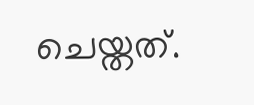ചെയ്തത്.